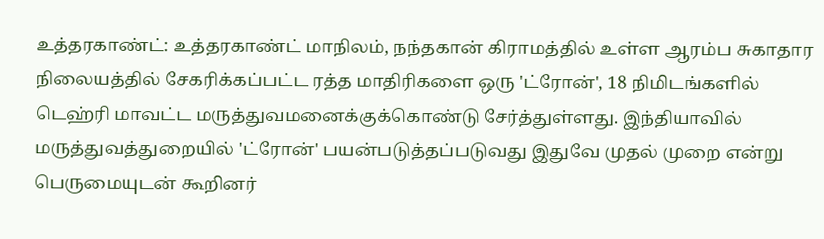உத்தரகாண்ட்: உத்தரகாண்ட் மாநிலம், நந்தகான் கிராமத்தில் உள்ள ஆரம்ப சுகாதார நிலையத்தில் சேகரிக்கப்பட்ட ரத்த மாதிரிகளை ஒரு 'ட்ரோன்', 18 நிமிடங்களில் டெஹ்ரி மாவட்ட மருத்துவமனைக்குக்கொண்டு சேர்த்துள்ளது. இந்தியாவில் மருத்துவத்துறையில் 'ட்ரோன்' பயன்படுத்தப்படுவது இதுவே முதல் முறை என்று பெருமையுடன் கூறினர்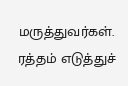மருத்துவர்கள்.
ரத்தம் எடுத்துச்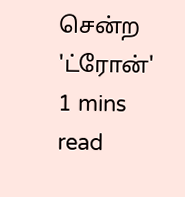சென்ற 'ட்ரோன்'
1 mins read